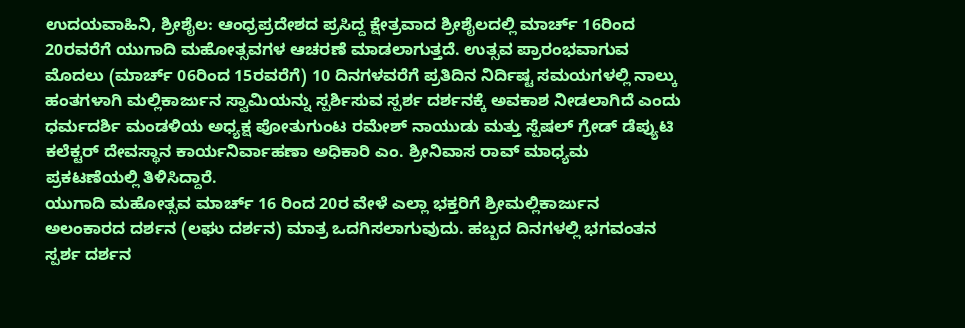ಉದಯವಾಹಿನಿ, ಶ್ರೀಶೈಲ: ಆಂಧ್ರಪ್ರದೇಶದ ಪ್ರಸಿದ್ದ ಕ್ಷೇತ್ರವಾದ ಶ್ರೀಶೈಲದಲ್ಲಿ ಮಾರ್ಚ್ 16ರಿಂದ 20ರವರೆಗೆ ಯುಗಾದಿ ಮಹೋತ್ಸವಗಳ ಆಚರಣೆ ಮಾಡಲಾಗುತ್ತದೆ. ಉತ್ಸವ ಪ್ರಾರಂಭವಾಗುವ ಮೊದಲು (ಮಾರ್ಚ್ 06ರಿಂದ 15ರವರೆಗೆ) 10 ದಿನಗಳವರೆಗೆ ಪ್ರತಿದಿನ ನಿರ್ದಿಷ್ಟ ಸಮಯಗಳಲ್ಲಿ ನಾಲ್ಕು ಹಂತಗಳಾಗಿ ಮಲ್ಲಿಕಾರ್ಜುನ ಸ್ವಾಮಿಯನ್ನು ಸ್ಪರ್ಶಿಸುವ ಸ್ಪರ್ಶ ದರ್ಶನಕ್ಕೆ ಅವಕಾಶ ನೀಡಲಾಗಿದೆ ಎಂದು ಧರ್ಮದರ್ಶಿ ಮಂಡಳಿಯ ಅಧ್ಯಕ್ಷ ಪೋತುಗುಂಟ ರಮೇಶ್ ನಾಯುಡು ಮತ್ತು ಸ್ಪೆಷಲ್ ಗ್ರೇಡ್ ಡೆಪ್ಯುಟಿ ಕಲೆಕ್ಟರ್ ದೇವಸ್ಥಾನ ಕಾರ್ಯನಿರ್ವಾಹಣಾ ಅಧಿಕಾರಿ ಎಂ. ಶ್ರೀನಿವಾಸ ರಾವ್ ಮಾಧ್ಯಮ ಪ್ರಕಟಣೆಯಲ್ಲಿ ತಿಳಿಸಿದ್ದಾರೆ.
ಯುಗಾದಿ ಮಹೋತ್ಸವ ಮಾರ್ಚ್ 16 ರಿಂದ 20ರ ವೇಳೆ ಎಲ್ಲಾ ಭಕ್ತರಿಗೆ ಶ್ರೀಮಲ್ಲಿಕಾರ್ಜುನ ಅಲಂಕಾರದ ದರ್ಶನ (ಲಘು ದರ್ಶನ) ಮಾತ್ರ ಒದಗಿಸಲಾಗುವುದು. ಹಬ್ಬದ ದಿನಗಳಲ್ಲಿ ಭಗವಂತನ ಸ್ಪರ್ಶ ದರ್ಶನ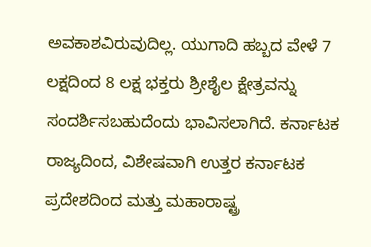ಅವಕಾಶವಿರುವುದಿಲ್ಲ. ಯುಗಾದಿ ಹಬ್ಬದ ವೇಳೆ 7 ಲಕ್ಷದಿಂದ 8 ಲಕ್ಷ ಭಕ್ತರು ಶ್ರೀಶೈಲ ಕ್ಷೇತ್ರವನ್ನು ಸಂದರ್ಶಿಸಬಹುದೆಂದು ಭಾವಿಸಲಾಗಿದೆ. ಕರ್ನಾಟಕ ರಾಜ್ಯದಿಂದ, ವಿಶೇಷವಾಗಿ ಉತ್ತರ ಕರ್ನಾಟಕ ಪ್ರದೇಶದಿಂದ ಮತ್ತು ಮಹಾರಾಷ್ಟ್ರ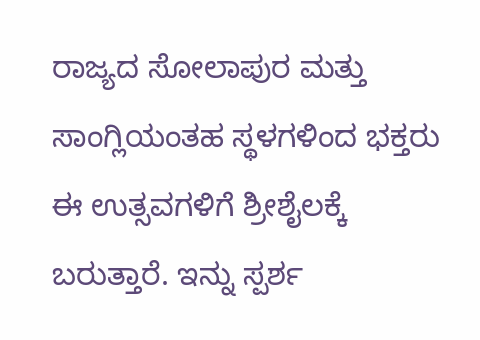ರಾಜ್ಯದ ಸೋಲಾಪುರ ಮತ್ತು ಸಾಂಗ್ಲಿಯಂತಹ ಸ್ಥಳಗಳಿಂದ ಭಕ್ತರು ಈ ಉತ್ಸವಗಳಿಗೆ ಶ್ರೀಶೈಲಕ್ಕೆ ಬರುತ್ತಾರೆ. ಇನ್ನು ಸ್ಪರ್ಶ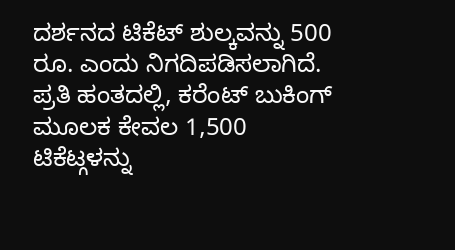ದರ್ಶನದ ಟಿಕೆಟ್ ಶುಲ್ಕವನ್ನು 500 ರೂ. ಎಂದು ನಿಗದಿಪಡಿಸಲಾಗಿದೆ. ಪ್ರತಿ ಹಂತದಲ್ಲಿ, ಕರೆಂಟ್ ಬುಕಿಂಗ್ ಮೂಲಕ ಕೇವಲ 1,500 ಟಿಕೆಟ್ಗಳನ್ನು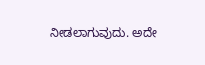ನೀಡಲಾಗುವುದು. ಅದೇ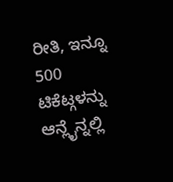ರೀತಿ, ಇನ್ನೂ 500 ಟಿಕೆಟ್ಗಳನ್ನು ಆನ್ಲೈನ್ನಲ್ಲಿ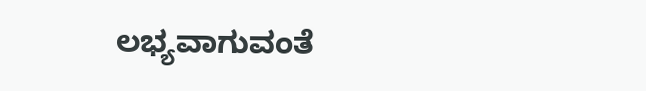ಲಭ್ಯವಾಗುವಂತೆ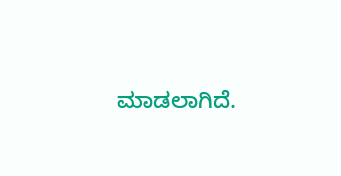ಮಾಡಲಾಗಿದೆ.